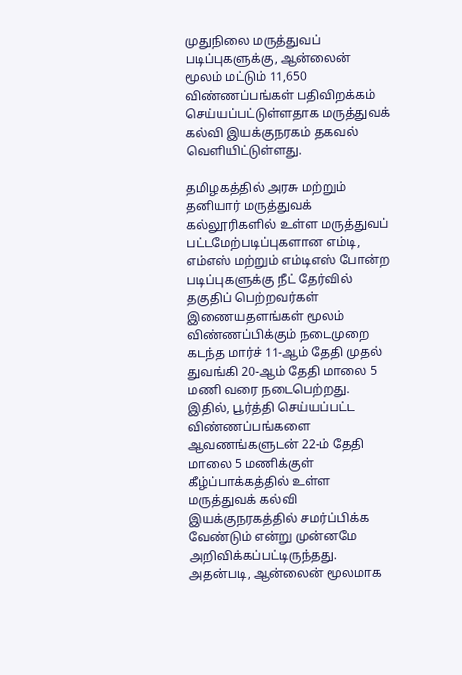முதுநிலை மருத்துவப் படிப்புகளுக்கு, ஆன்லைன் மூலம் மட்டும் 11,650 விண்ணப்பங்கள் பதிவிறக்கம் செய்யப்பட்டுள்ளதாக மருத்துவக் கல்வி இயக்குநரகம் தகவல் வெளியிட்டுள்ளது.

தமிழகத்தில் அரசு மற்றும் தனியார் மருத்துவக் கல்லூரிகளில் உள்ள மருத்துவப் பட்டமேற்படிப்புகளான எம்டி, எம்எஸ் மற்றும் எம்டிஎஸ் போன்ற படிப்புகளுக்கு நீட் தேர்வில் தகுதிப் பெற்றவர்கள் இணையதளங்கள் மூலம் விண்ணப்பிக்கும் நடைமுறை கடந்த மார்ச் 11-ஆம் தேதி முதல் துவங்கி 20-ஆம் தேதி மாலை 5 மணி வரை நடைபெற்றது.
இதில், பூர்த்தி செய்யப்பட்ட விண்ணப்பங்களை ஆவணங்களுடன் 22-ம் தேதி மாலை 5 மணிக்குள் கீழ்ப்பாக்கத்தில் உள்ள மருத்துவக் கல்வி இயக்குநரகத்தில் சமர்ப்பிக்க வேண்டும் என்று முன்னமே அறிவிக்கப்பட்டிருந்தது.
அதன்படி, ஆன்லைன் மூலமாக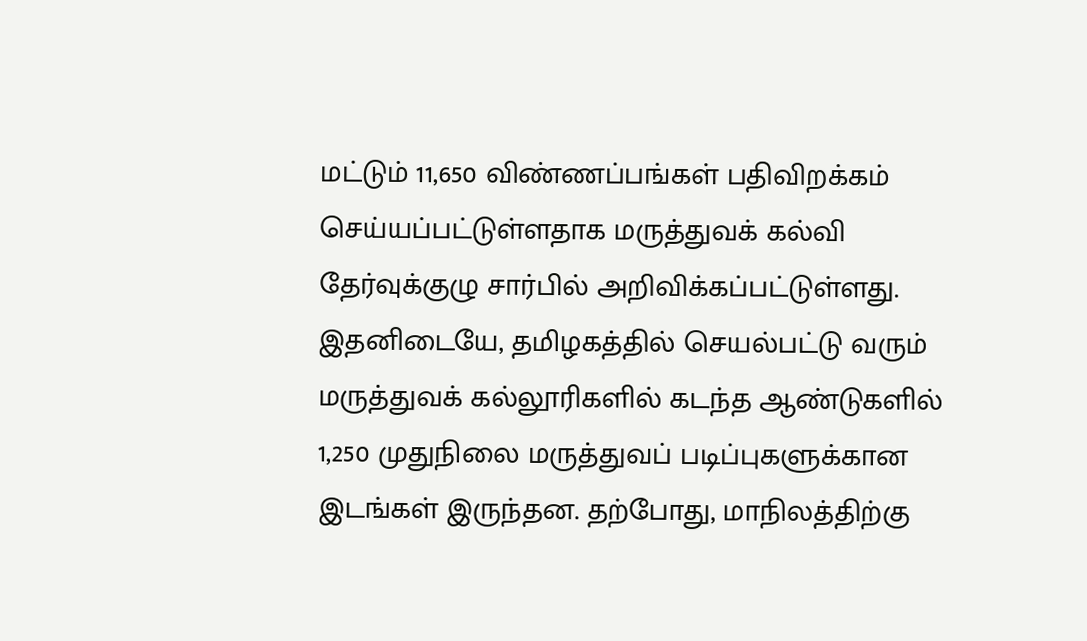மட்டும் 11,650 விண்ணப்பங்கள் பதிவிறக்கம் செய்யப்பட்டுள்ளதாக மருத்துவக் கல்வி தேர்வுக்குழு சார்பில் அறிவிக்கப்பட்டுள்ளது.
இதனிடையே, தமிழகத்தில் செயல்பட்டு வரும் மருத்துவக் கல்லூரிகளில் கடந்த ஆண்டுகளில் 1,250 முதுநிலை மருத்துவப் படிப்புகளுக்கான இடங்கள் இருந்தன. தற்போது, மாநிலத்திற்கு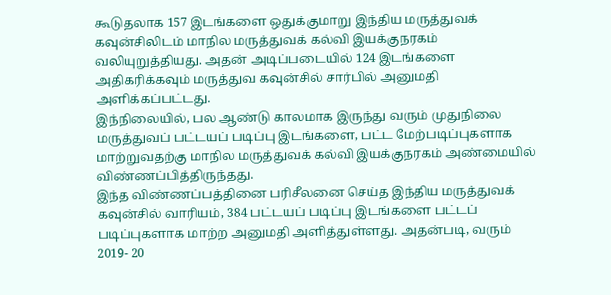கூடுதலாக 157 இடங்களை ஒதுக்குமாறு இந்திய மருத்துவக் கவுன்சிலிடம் மாநில மருத்துவக் கல்வி இயக்குநரகம் வலியுறுத்தியது. அதன் அடிப்படையில் 124 இடங்களை அதிகரிக்கவும் மருத்துவ கவுன்சில் சார்பில் அனுமதி அளிக்கப்பட்டது.
இந்நிலையில், பல ஆண்டு காலமாக இருந்து வரும் முதுநிலை மருத்துவப் பட்டயப் படிப்பு இடங்களை, பட்ட மேற்படிப்புகளாக மாற்றுவதற்கு மாநில மருத்துவக் கல்வி இயக்குநரகம் அண்மையில் விண்ணப்பித்திருந்தது.
இந்த விண்ணப்பத்தினை பரிசீலனை செய்த இந்திய மருத்துவக் கவுன்சில் வாரியம், 384 பட்டயப் படிப்பு இடங்களை பட்டப் படிப்புகளாக மாற்ற அனுமதி அளித்துள்ளது. அதன்படி, வரும் 2019- 20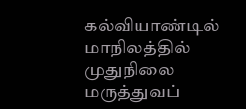கல்வியாண்டில் மாநிலத்தில் முதுநிலை மருத்துவப்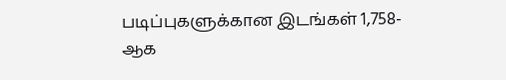படிப்புகளுக்கான இடங்கள் 1,758-ஆக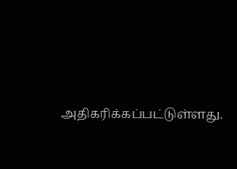அதிகரிக்கப்பட்டுள்ளது.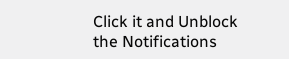Click it and Unblock the Notifications